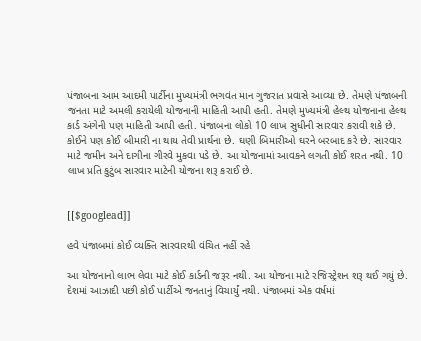પંજાબના આમ આદમી પાર્ટીના મુખ્યમંત્રી ભગવંત માન ગુજરાત પ્રવાસે આવ્યા છે. તેમણે પંજાબની જનતા માટે અમલી કરાયેલી યોજનાની માહિતી આપી હતી. તેમણે મુખ્યમંત્રી હેલ્થ યોજનાના હેલ્થ કાર્ડ અંગેની પણ માહિતી આપી હતી. પંજાબના લોકો 10 લાખ સુધીની સારવાર કરાવી શકે છે. કોઈને પણ કોઈ બીમારી ના થાય તેવી પ્રાર્થના છે. ઘણી બિમારીઓ ઘરને બરબાદ કરે છે. સારવાર માટે જમીન અને દાગીના ગીરવે મુકવા પડે છે. આ યોજનામાં આવકને લગતી કોઈ શરત નથી. 10 લાખ પ્રતિ કુટુંબ સારવાર માટેની યોજના શરૂ કરાઈ છે.


[[$googlead]]

હવે પંજાબમાં કોઈ વ્યક્તિ સારવારથી વંચિત નહીં રહે

આ યોજનાનો લાભ લેવા માટે કોઈ કાર્ડની જરૂર નથી. આ યોજના માટે રજિસ્ટ્રેશન શરૂ થઈ ગયું છે. દેશમાં આઝાદી પછી કોઈ પાર્ટીએ જનતાનું વિચાર્યું નથી. પંજાબમાં એક વર્ષમાં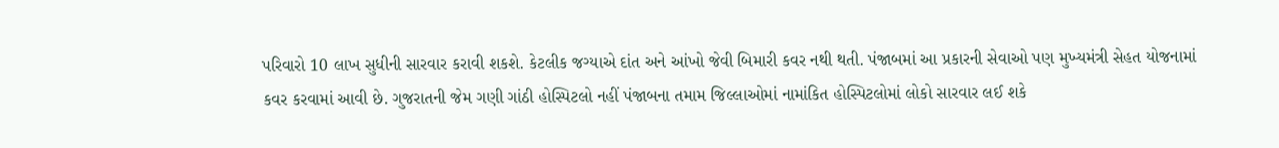પરિવારો 10 લાખ સુધીની સારવાર કરાવી શકશે. કેટલીક જગ્યાએ દાંત અને આંખો જેવી બિમારી કવર નથી થતી. પંજાબમાં આ પ્રકારની સેવાઓ પણ મુખ્યમંત્રી સેહત યોજનામાં કવર કરવામાં આવી છે. ગુજરાતની જેમ ગણી ગાંઠી હોસ્પિટલો નહીં પંજાબના તમામ જિલ્લાઓમાં નામાંકિત હોસ્પિટલોમાં લોકો સારવાર લઈ શકે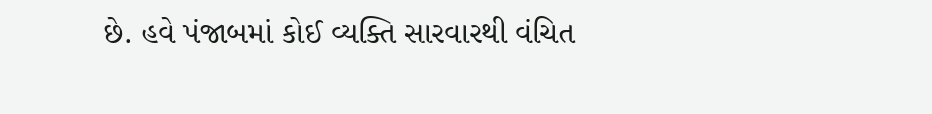છે. હવે પંજાબમાં કોઈ વ્યક્તિ સારવારથી વંચિત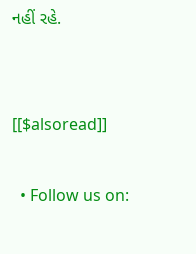નહીં રહે.


[[$alsoread]]

  • Follow us on: